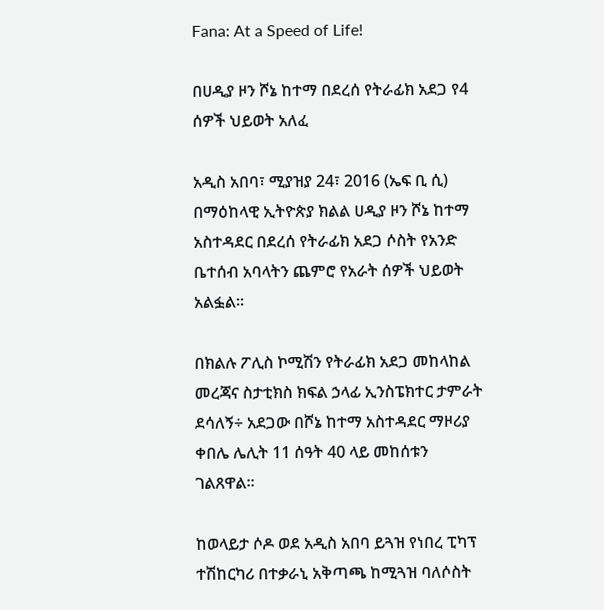Fana: At a Speed of Life!

በሀዲያ ዞን ሾኔ ከተማ በደረሰ የትራፊክ አደጋ የ4 ሰዎች ህይወት አለፈ

አዲስ አበባ፣ ሚያዝያ 24፣ 2016 (ኤፍ ቢ ሲ) በማዕከላዊ ኢትዮጵያ ክልል ሀዲያ ዞን ሾኔ ከተማ አስተዳደር በደረሰ የትራፊክ አደጋ ሶስት የአንድ ቤተሰብ አባላትን ጨምሮ የአራት ሰዎች ህይወት አልፏል፡፡

በክልሉ ፖሊስ ኮሚሽን የትራፊክ አደጋ መከላከል መረጃና ስታቲክስ ክፍል ኃላፊ ኢንስፔክተር ታምራት ደሳለኝ÷ አደጋው በሾኔ ከተማ አስተዳደር ማዞሪያ ቀበሌ ሌሊት 11 ሰዓት 40 ላይ መከሰቱን ገልጸዋል፡፡

ከወላይታ ሶዶ ወደ አዲስ አበባ ይጓዝ የነበረ ፒካፕ ተሽከርካሪ በተቃራኒ አቅጣጫ ከሚጓዝ ባለሶስት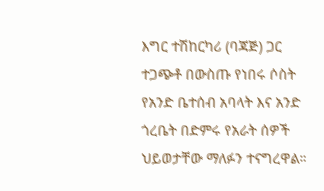እግር ተሽከርካሪ (ባጃጅ) ጋር ተጋጭቶ በውስጡ የነበሩ ሶስት የአንድ ቤተሰብ አባላት እና አንድ ጎረቤት በድምሩ የአራት ሰዎች ህይወታቸው ማለፉን ተናግረዋል።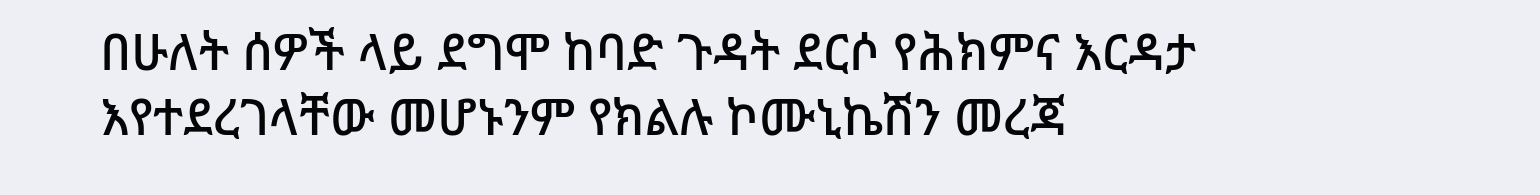በሁለት ሰዎች ላይ ደግሞ ከባድ ጉዳት ደርሶ የሕክምና እርዳታ እየተደረገላቸው መሆኑንም የክልሉ ኮሙኒኬሽን መረጃ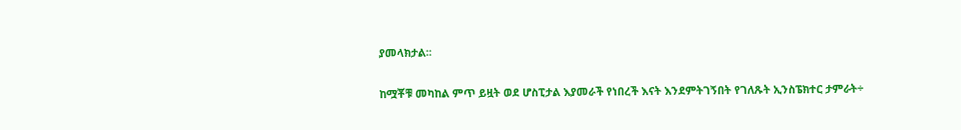ያመላክታል፡፡

ከሟቾቹ መካከል ምጥ ይዟት ወደ ሆስፒታል እያመራች የነበረች እናት እንደምትገኝበት የገለጹት ኢንስፔክተር ታምራት÷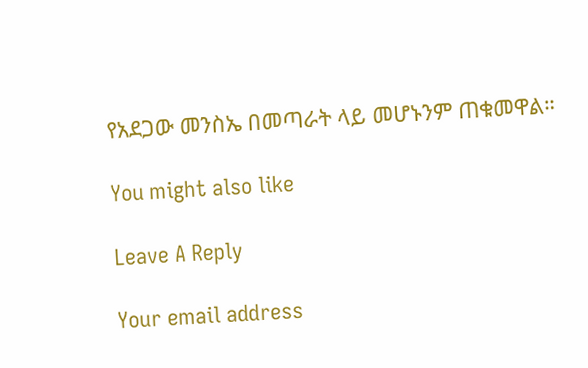የአደጋው መንስኤ በመጣራት ላይ መሆኑንም ጠቁመዋል።

You might also like

Leave A Reply

Your email address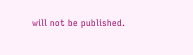will not be published.